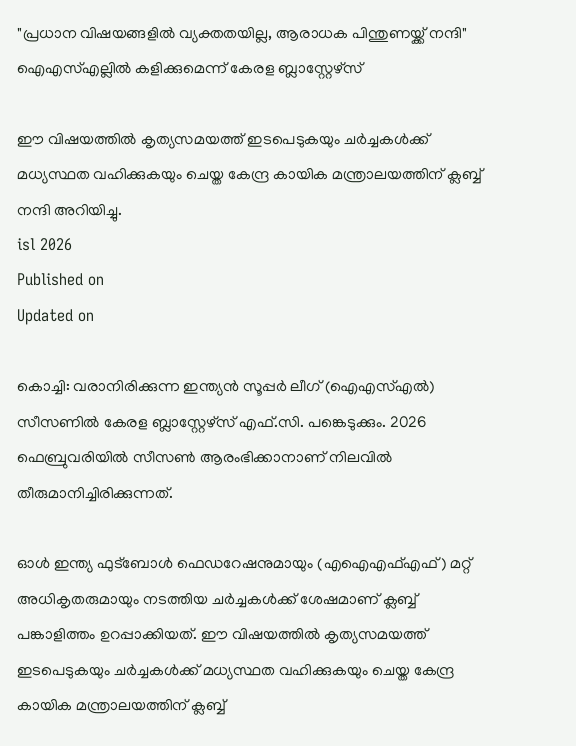"പ്രധാന വിഷയങ്ങളിൽ വ്യക്തതയില്ല, ആരാധക പിന്തുണയ്ക്ക് നന്ദി" ഐഎസ്എല്ലിൽ കളിക്കുമെന്ന് കേരള ബ്ലാസ്റ്റേഴ്‌സ്

ഈ വിഷയത്തിൽ കൃത്യസമയത്ത് ഇടപെടുകയും ചർച്ചകൾക്ക് മധ്യസ്ഥത വഹിക്കുകയും ചെയ്ത കേന്ദ്ര കായിക മന്ത്രാലയത്തിന് ക്ലബ്ബ് നന്ദി അറിയിച്ചു.
isl 2026
Published on
Updated on

കൊച്ചി: വരാനിരിക്കുന്ന ഇന്ത്യൻ സൂപ്പർ ലീഗ് (ഐഎസ്എൽ) സീസണിൽ കേരള ബ്ലാസ്റ്റേഴ്‌സ് എഫ്.സി. പങ്കെടുക്കും. 2026 ഫെബ്രുവരിയിൽ സീസൺ ആരംഭിക്കാനാണ് നിലവിൽ തീരുമാനിച്ചിരിക്കുന്നത്.

ഓൾ ഇന്ത്യ ഫുട്ബോൾ ഫെഡറേഷനുമായും (എഐഎഫ്എഫ്) മറ്റ് അധികൃതരുമായും നടത്തിയ ചർച്ചകൾക്ക് ശേഷമാണ് ക്ലബ്ബ് പങ്കാളിത്തം ഉറപ്പാക്കിയത്. ഈ വിഷയത്തിൽ കൃത്യസമയത്ത് ഇടപെടുകയും ചർച്ചകൾക്ക് മധ്യസ്ഥത വഹിക്കുകയും ചെയ്ത കേന്ദ്ര കായിക മന്ത്രാലയത്തിന് ക്ലബ്ബ്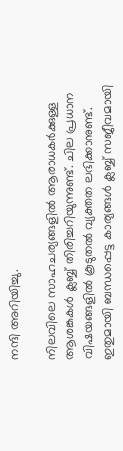നന്ദി അറിയിച്ചു.

നിലവിലെ സാഹചര്യങ്ങളിൽ ആരാധകർക്കുള്ള ആശങ്കകൾ ക്ലബ്ബ് തിരിച്ചറിയുന്നുണ്ട്. ചില പ്രധാന വിഷയങ്ങളിൽ കൂടുതൽ വ്യക്തത ലഭിക്കാനുണ്ട്. ഇതുമായി ബന്ധപ്പെട്ട കാര്യങ്ങൾ ക്ലബ്ബ് സജീവമായി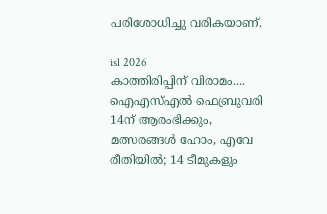പരിശോധിച്ചു വരികയാണ്.

isl 2026
കാത്തിരിപ്പിന് വിരാമം.... ഐഎസ്എൽ ഫെബ്രുവരി 14ന് ആരംഭിക്കും, മത്സരങ്ങൾ ഹോം, എവേ രീതിയിൽ; 14 ടീമുകളും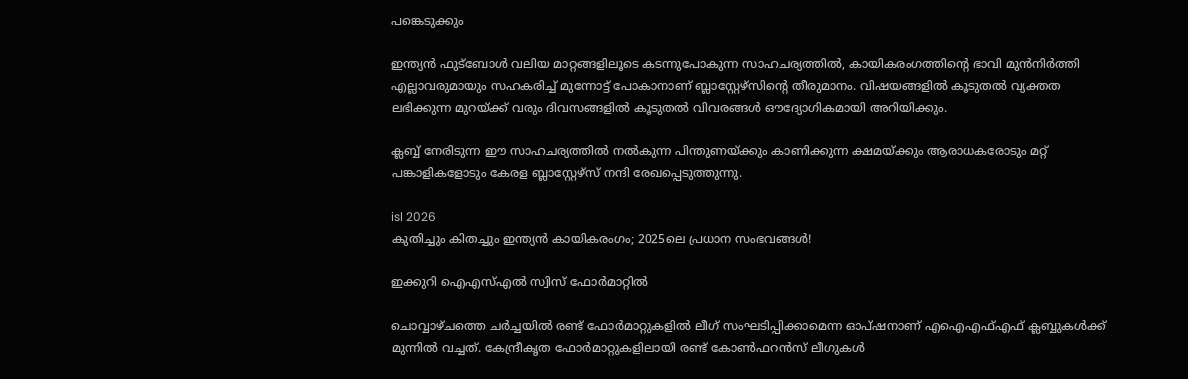പങ്കെടുക്കും

ഇന്ത്യൻ ഫുട്ബോൾ വലിയ മാറ്റങ്ങളിലൂടെ കടന്നുപോകുന്ന സാഹചര്യത്തിൽ, കായികരംഗത്തിൻ്റെ ഭാവി മുൻനിർത്തി എല്ലാവരുമായും സഹകരിച്ച് മുന്നോട്ട് പോകാനാണ് ബ്ലാസ്റ്റേഴ്‌സിൻ്റെ തീരുമാനം. വിഷയങ്ങളിൽ കൂടുതൽ വ്യക്തത ലഭിക്കുന്ന മുറയ്ക്ക് വരും ദിവസങ്ങളിൽ കൂടുതൽ വിവരങ്ങൾ ഔദ്യോഗികമായി അറിയിക്കും.

ക്ലബ്ബ് നേരിടുന്ന ഈ സാഹചര്യത്തിൽ നൽകുന്ന പിന്തുണയ്ക്കും കാണിക്കുന്ന ക്ഷമയ്ക്കും ആരാധകരോടും മറ്റ് പങ്കാളികളോടും കേരള ബ്ലാസ്റ്റേഴ്‌സ് നന്ദി രേഖപ്പെടുത്തുന്നു.

isl 2026
കുതിച്ചും കിതച്ചും ഇന്ത്യൻ കായികരംഗം; 2025ലെ പ്രധാന സംഭവങ്ങൾ!

ഇക്കുറി ഐഎസ്എൽ സ്വിസ് ഫോർമാറ്റിൽ

ചൊവ്വാഴ്ചത്തെ ചർച്ചയിൽ രണ്ട് ഫോർമാറ്റുകളിൽ ലീഗ് സംഘടിപ്പിക്കാമെന്ന ഓപ്ഷനാണ് എഐഎഫ്എഫ് ക്ലബ്ബുകൾക്ക് മുന്നിൽ വച്ചത്. കേന്ദ്രീകൃത ഫോർമാറ്റുകളിലായി രണ്ട് കോൺഫറൻസ് ലീഗുകൾ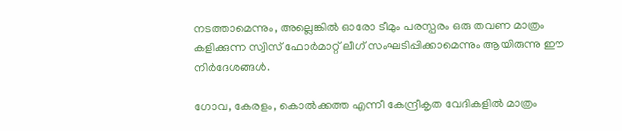നടത്താമെന്നും, അല്ലെങ്കിൽ ഓരോ ടീമും പരസ്പരം ഒരു തവണ മാത്രം കളിക്കുന്ന സ്വിസ് ഫോർമാറ്റ് ലീഗ് സംഘടിപ്പിക്കാമെന്നും ആയിരുന്നു ഈ നിർദേശങ്ങൾ.

ഗോവ, കേരളം, കൊൽക്കത്ത എന്നീ കേന്ദ്രീകൃത വേദികളിൽ മാത്രം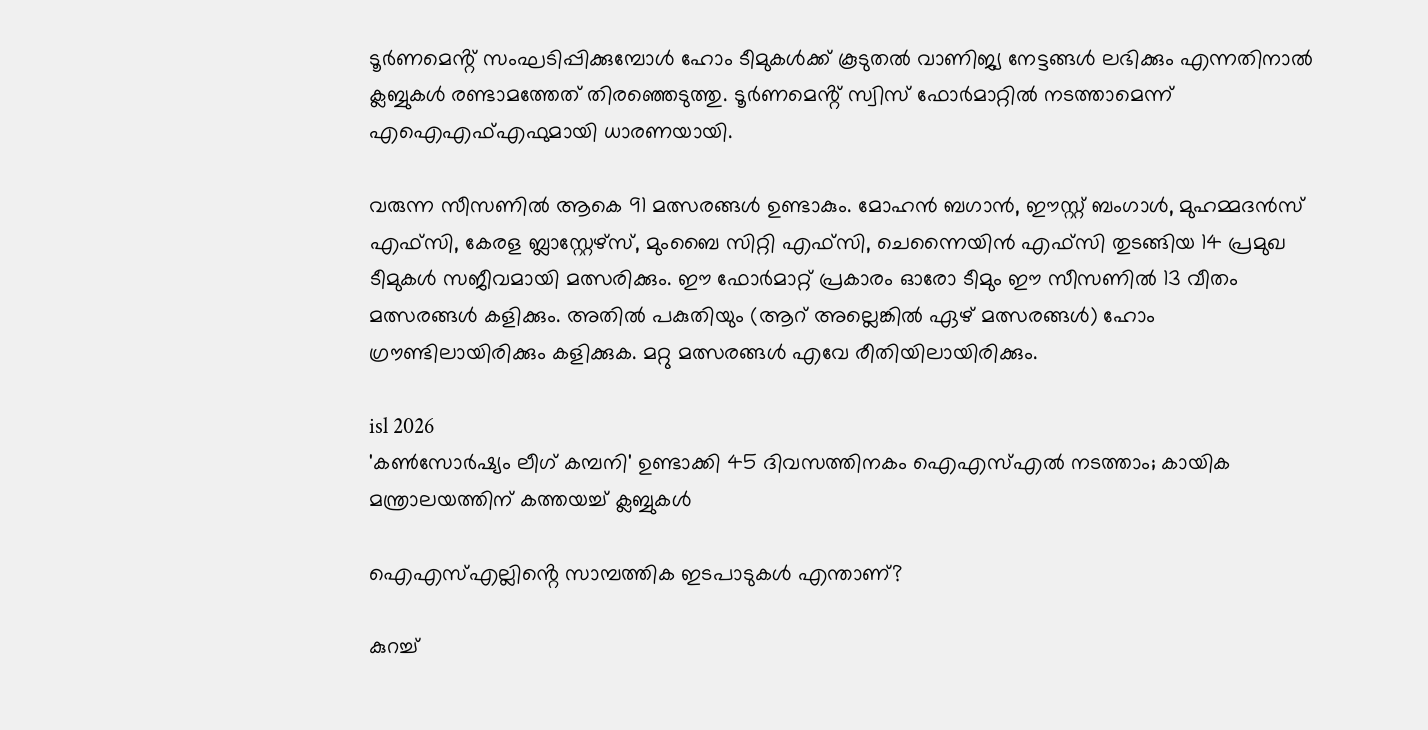ടൂർണമെൻ്റ് സംഘടിപ്പിക്കുമ്പോൾ ഹോം ടീമുകൾക്ക് കൂടുതൽ വാണിജ്യ നേട്ടങ്ങൾ ലഭിക്കും എന്നതിനാൽ ക്ലബ്ബുകൾ രണ്ടാമത്തേത് തിരഞ്ഞെടുത്തു. ടൂർണമെൻ്റ് സ്വിസ് ഫോർമാറ്റിൽ നടത്താമെന്ന് എഐഎഫ്എഫുമായി ധാരണയായി.

വരുന്ന സീസണിൽ ആകെ 91 മത്സരങ്ങൾ ഉണ്ടാകും. മോഹൻ ബഗാൻ, ഈസ്റ്റ് ബംഗാൾ, മുഹമ്മദൻസ് എഫ്‌സി, കേരള ബ്ലാസ്റ്റേഴ്സ്, മുംബൈ സിറ്റി എഫ്‌സി, ചെന്നൈയിൻ എഫ്‌സി തുടങ്ങിയ 14 പ്രമുഖ ടീമുകൾ സജീവമായി മത്സരിക്കും. ഈ ഫോർമാറ്റ് പ്രകാരം ഓരോ ടീമും ഈ സീസണിൽ 13 വീതം മത്സരങ്ങൾ കളിക്കും. അതിൽ പകുതിയും (ആറ് അല്ലെങ്കിൽ ഏഴ് മത്സരങ്ങൾ) ഹോം ഗ്രൗണ്ടിലായിരിക്കും കളിക്കുക. മറ്റു മത്സരങ്ങൾ എവേ രീതിയിലായിരിക്കും.

isl 2026
'കൺസോർഷ്യം ലീഗ് കമ്പനി' ഉണ്ടാക്കി 45 ദിവസത്തിനകം ഐഎസ്എൽ നടത്താം; കായിക മന്ത്രാലയത്തിന് കത്തയച്ച് ക്ലബ്ബുകൾ

ഐഎസ്എല്ലിൻ്റെ സാമ്പത്തിക ഇടപാടുകൾ എന്താണ്?

കുറച്ച്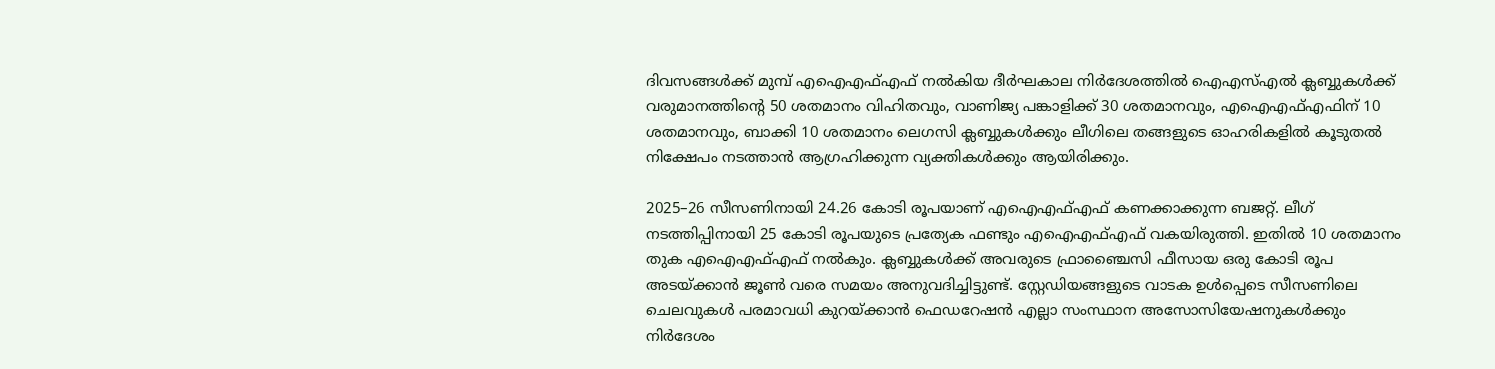ദിവസങ്ങൾക്ക് മുമ്പ് എഐഎഫ്എഫ് നൽകിയ ദീർഘകാല നിർദേശത്തിൽ ഐഎസ്എൽ ക്ലബ്ബുകൾക്ക് വരുമാനത്തിൻ്റെ 50 ശതമാനം വിഹിതവും, വാണിജ്യ പങ്കാളിക്ക് 30 ശതമാനവും, എഐഎഫ്എഫിന് 10 ശതമാനവും, ബാക്കി 10 ശതമാനം ലെഗസി ക്ലബ്ബുകൾക്കും ലീഗിലെ തങ്ങളുടെ ഓഹരികളിൽ കൂടുതൽ നിക്ഷേപം നടത്താൻ ആഗ്രഹിക്കുന്ന വ്യക്തികൾക്കും ആയിരിക്കും.

2025–26 സീസണിനായി 24.26 കോടി രൂപയാണ് എഐഎഫ്എഫ് കണക്കാക്കുന്ന ബജറ്റ്. ലീഗ് നടത്തിപ്പിനായി 25 കോടി രൂപയുടെ പ്രത്യേക ഫണ്ടും എഐഎഫ്എഫ് വകയിരുത്തി. ഇതിൽ 10 ശതമാനം തുക എഐഎഫ്എഫ് നൽകും. ക്ലബ്ബുകൾക്ക് അവരുടെ ഫ്രാഞ്ചൈസി ഫീസായ ഒരു കോടി രൂപ അടയ്ക്കാൻ ജൂൺ വരെ സമയം അനുവദിച്ചിട്ടുണ്ട്. സ്റ്റേഡിയങ്ങളുടെ വാടക ഉൾപ്പെടെ സീസണിലെ ചെലവുകൾ പരമാവധി കുറയ്ക്കാൻ ഫെഡറേഷൻ എല്ലാ സംസ്ഥാന അസോസിയേഷനുകൾക്കും നിർദേശം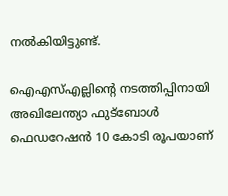നൽകിയിട്ടുണ്ട്.

ഐഎസ്എല്ലിൻ്റെ നടത്തിപ്പിനായി അഖിലേന്ത്യാ ഫുട്ബോള്‍ ഫെഡറേഷന്‍ 10 കോടി രൂപയാണ്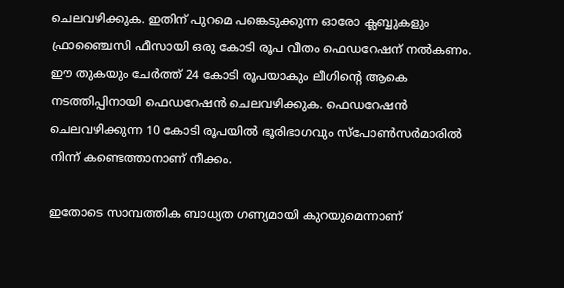ചെലവഴിക്കുക. ഇതിന് പുറമെ പങ്കെടുക്കുന്ന ഓരോ ക്ലബ്ബുകളും ഫ്രാഞ്ചൈസി ഫീസായി ഒരു കോടി രൂപ വീതം ഫെഡറേഷന് നല്‍കണം. ഈ തുകയും ചേര്‍ത്ത് 24 കോടി രൂപയാകും ലീഗിന്‍റെ ആകെ നടത്തിപ്പിനായി ഫെഡറേഷന്‍ ചെലവഴിക്കുക. ഫെഡറേഷന്‍ ചെലവഴിക്കുന്ന 10 കോടി രൂപയില്‍ ഭൂരിഭാഗവും സ്പോണ്‍സര്‍മാരില്‍ നിന്ന് കണ്ടെത്താനാണ് നീക്കം.

ഇതോടെ സാമ്പത്തിക ബാധ്യത ഗണ്യമായി കുറയുമെന്നാണ്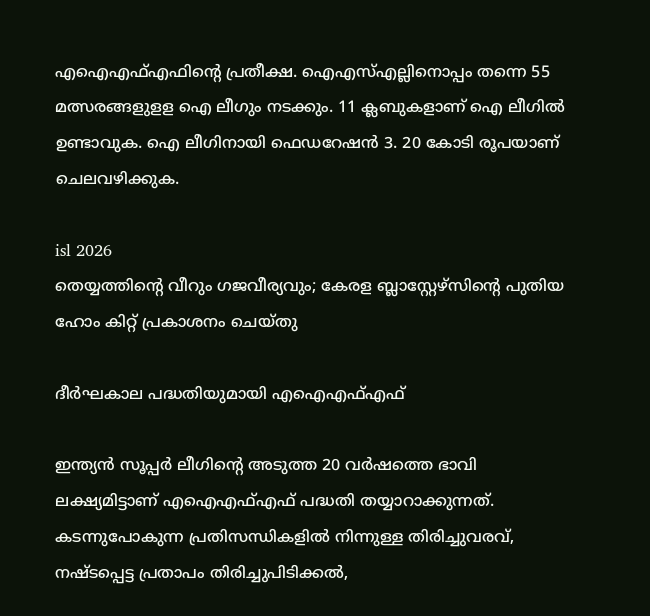എഐഎഫ്എഫിൻ്റെ പ്രതീക്ഷ. ഐഎസ്എല്ലിനൊപ്പം തന്നെ 55 മത്സരങ്ങളുളള ഐ ലീഗും നടക്കും. 11 ക്ലബുകളാണ് ഐ ലീഗിൽ ഉണ്ടാവുക. ഐ ലീഗിനായി ഫെഡറേഷന്‍ 3. 20 കോടി രൂപയാണ് ചെലവഴിക്കുക.

isl 2026
തെയ്യത്തിൻ്റെ വീറും ഗജവീര്യവും; കേരള ബ്ലാസ്റ്റേഴ്‌സിൻ്റെ പുതിയ ഹോം കിറ്റ് പ്രകാശനം ചെയ്തു

ദീർഘകാല പദ്ധതിയുമായി എഐഎഫ്എഫ്

ഇന്ത്യൻ സൂപ്പർ ലീഗിൻ്റെ അടുത്ത 20 വർഷത്തെ ഭാവി ലക്ഷ്യമിട്ടാണ് എഐഎഫ്എഫ് പദ്ധതി തയ്യാറാക്കുന്നത്. കടന്നുപോകുന്ന പ്രതിസന്ധികളില്‍ നിന്നുള്ള തിരിച്ചുവരവ്, നഷ്ടപ്പെട്ട പ്രതാപം തിരിച്ചുപിടിക്കല്‍,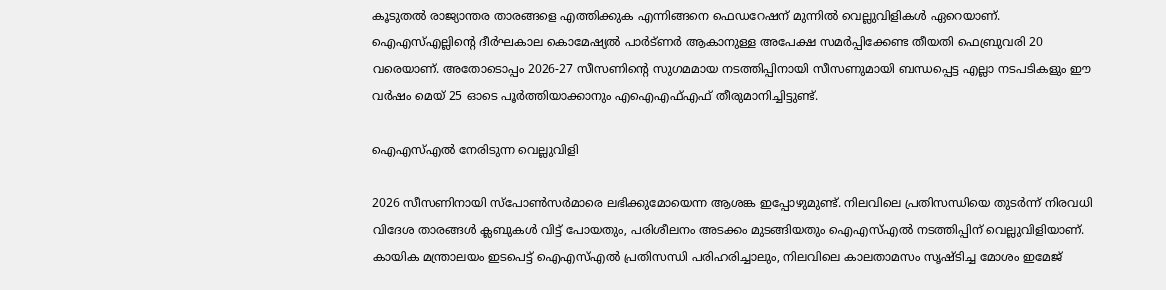കൂടുതല്‍ രാജ്യാന്തര താരങ്ങളെ എത്തിക്കുക എന്നിങ്ങനെ ഫെഡറേഷന് മുന്നില്‍ വെല്ലുവിളികള്‍ ഏറെയാണ്. ഐഎസ്എല്ലിൻ്റെ ദീര്‍ഘകാല കൊമേഷ്യല്‍ പാർട്ണർ ആകാനുള്ള അപേക്ഷ സമര്‍പ്പിക്കേണ്ട തീയതി ഫെബ്രുവരി 20 വരെയാണ്. അതോടൊപ്പം 2026-27 സീസണിൻ്റെ സുഗമമായ നടത്തിപ്പിനായി സീസണുമായി ബന്ധപ്പെട്ട എല്ലാ നടപടികളും ഈ വർഷം മെയ് 25 ഓടെ പൂർത്തിയാക്കാനും എഐഎഫ്എഫ് തീരുമാനിച്ചിട്ടുണ്ട്.

ഐഎസ്എൽ നേരിടുന്ന വെല്ലുവിളി

2026 സീസണിനായി സ്പോൺസർമാരെ ലഭിക്കുമോയെന്ന ആശങ്ക ഇപ്പോഴുമുണ്ട്. നിലവിലെ പ്രതിസന്ധിയെ തുടര്‍ന്ന് നിരവധി വിദേശ താരങ്ങൾ ക്ലബുകള്‍ വിട്ട് പോയതും, പരിശീലനം അടക്കം മുടങ്ങിയതും ഐഎസ്എൽ നടത്തിപ്പിന് വെല്ലുവിളിയാണ്. കായിക മന്ത്രാലയം ഇടപെട്ട് ഐഎസ്എല്‍ പ്രതിസന്ധി പരിഹരിച്ചാലും, നിലവിലെ കാലതാമസം സൃഷ്ടിച്ച മോശം ഇമേജ്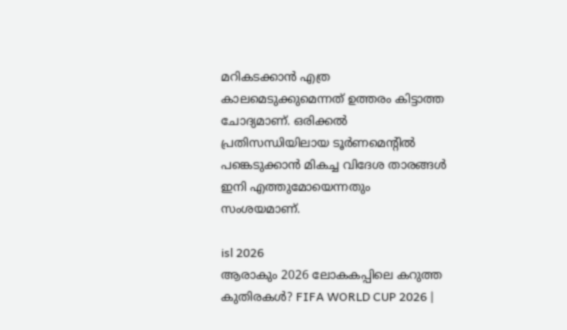മറികടക്കാന്‍ എത്ര കാലമെടുക്കുമെന്നത് ഉത്തരം കിട്ടാത്ത ചോദ്യമാണ്. ഒരിക്കല്‍ പ്രതിസന്ധിയിലായ ടൂര്‍ണമെൻ്റില്‍ പങ്കെടുക്കാന്‍ മികച്ച വിദേശ താരങ്ങള്‍ ഇനി എത്തുമോയെന്നതും സംശയമാണ്.

isl 2026
ആരാകും 2026 ലോകകപ്പിലെ കറുത്ത കുതിരകൾ? FIFA WORLD CUP 2026 |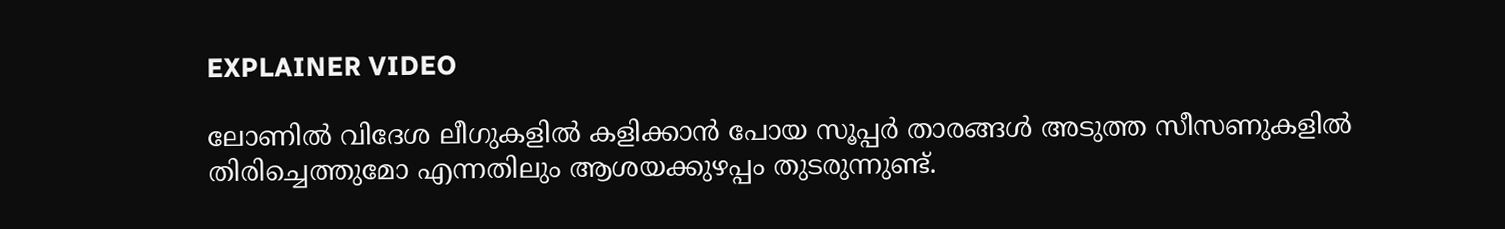EXPLAINER VIDEO

ലോണിൽ വിദേശ ലീഗുകളിൽ കളിക്കാൻ പോയ സൂപ്പർ താരങ്ങൾ അടുത്ത സീസണുകളിൽ തിരിച്ചെത്തുമോ എന്നതിലും ആശയക്കുഴപ്പം തുടരുന്നുണ്ട്.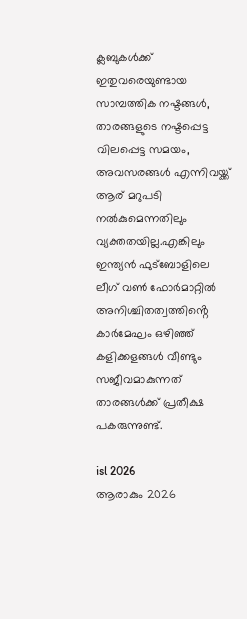ക്ലബുകള്‍ക്ക് ഇതുവരെയുണ്ടായ സാമ്പത്തിക നഷ്ടങ്ങള്‍, താരങ്ങളുടെ നഷ്ടപ്പെട്ട വിലപ്പെട്ട സമയം, അവസരങ്ങൾ എന്നിവയ്ക്ക് ആര് മറുപടി നൽകുമെന്നതിലും വ്യക്തതയില്ല.എങ്കിലും ഇന്ത്യൻ ഫുട്ബോളിലെ ലീഗ് വൺ ഫോർമാറ്റിൽ അനിശ്ചിതത്വത്തിൻ്റെ കാര്‍മേഘം ഒഴിഞ്ഞ് കളിക്കളങ്ങള്‍ വീണ്ടും സജീവമാകുന്നത് താരങ്ങൾക്ക് പ്രതീക്ഷ പകരുന്നുണ്ട്.

isl 2026
ആരാകും 2026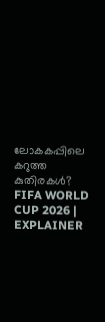ലോകകപ്പിലെ കറുത്ത കുതിരകൾ? FIFA WORLD CUP 2026 | EXPLAINER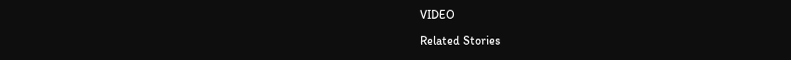VIDEO

Related Stories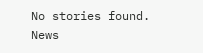No stories found.
News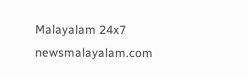Malayalam 24x7
newsmalayalam.com